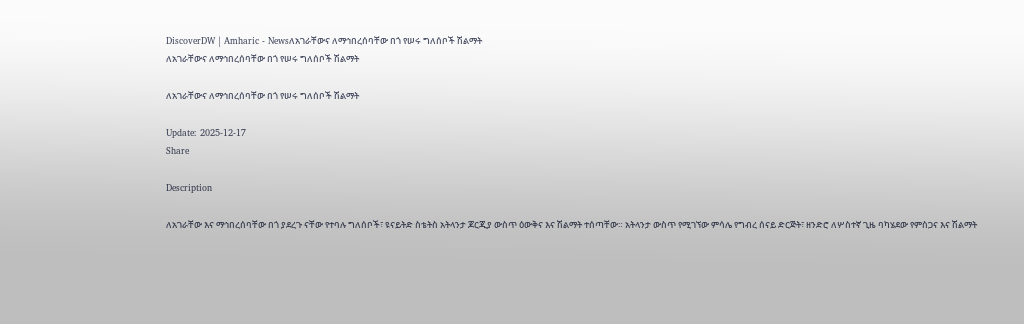DiscoverDW | Amharic - Newsለአገራቸውና ለማኅበረሰባቸው በጎ የሠሩ ግለሰቦች ሽልማት
ለአገራቸውና ለማኅበረሰባቸው በጎ የሠሩ ግለሰቦች ሽልማት

ለአገራቸውና ለማኅበረሰባቸው በጎ የሠሩ ግለሰቦች ሽልማት

Update: 2025-12-17
Share

Description

ለአገራቸው እና ማኅበረሰባቸው በጎ ያደረጉ ናቸው የተባሉ ግለሰቦች፣ ዩናይትድ ስቴትስ አትላንታ ጆርጂያ ውስጥ ዕውቅና እና ሽልማት ተሰጣቸው። አትላንታ ውስጥ የሚገኘው ምሳሌ የግብረ ሰናይ ድርጅት፣ ዘንድሮ ለሦስተኛ ጊዜ ባካሄደው የምስጋና እና ሽልማት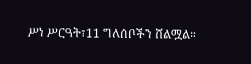ሥነ ሥርዓት፣11 ግለሰቦችን ሸልሟል።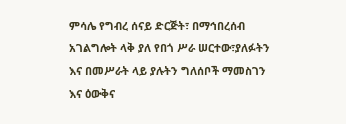ምሳሌ የግብረ ሰናይ ድርጅት፣ በማኅበረሰብ አገልግሎት ላቅ ያለ የበጎ ሥራ ሠርተው፣ያለፉትን እና በመሥራት ላይ ያሉትን ግለሰቦች ማመስገን እና ዕውቅና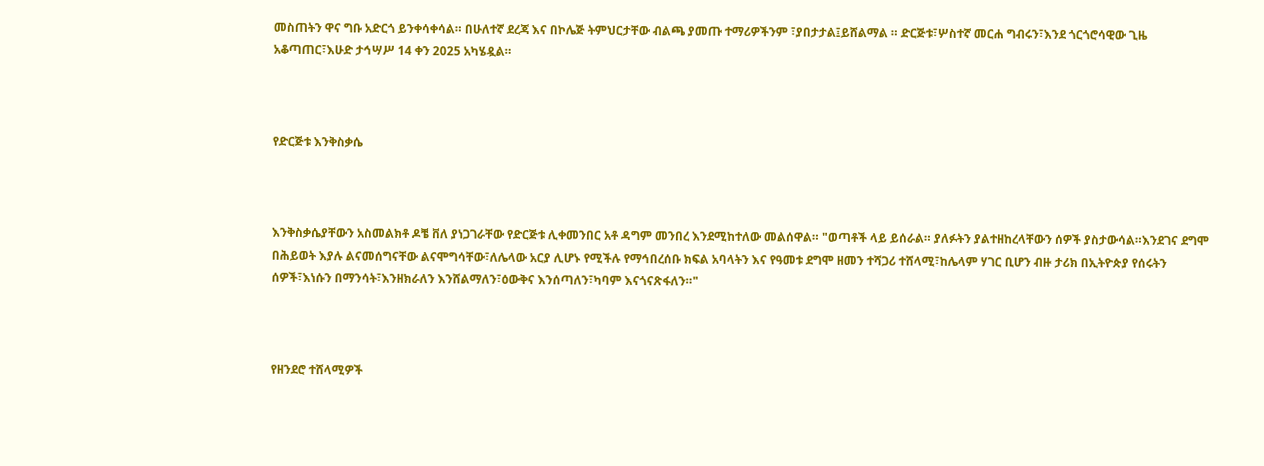መስጠትን ዋና ግቡ አድርጎ ይንቀሳቀሳል። በሁለተኛ ደረጃ እና በኮሌጅ ትምህርታቸው ብልጫ ያመጡ ተማሪዎችንም ፣ያበታታል፤ይሸልማል ። ድርጅቱ፣ሦስተኛ መርሐ ግብሩን፣እንደ ጎርጎሮሳዊው ጊዜ አቆጣጠር፣እሁድ ታኅሣሥ 14 ቀን 2025 አካሄዷል።



የድርጅቱ እንቅስቃሴ



እንቅስቃሴያቸውን አስመልክቶ ዶቼ ቨለ ያነጋገራቸው የድርጅቱ ሊቀመንበር አቶ ዳግም መንበረ እንደሚከተለው መልሰዋል። "ወጣቶች ላይ ይሰራል። ያለፉትን ያልተዘከረላቸውን ሰዎች ያስታውሳል።እንደገና ደግሞ በሕይወት እያሉ ልናመሰግናቸው ልናሞግሳቸው፣ለሌላው አርያ ሊሆኑ የሚችሉ የማኅበረሰቡ ክፍል አባላትን እና የዓመቱ ደግሞ ዘመን ተሻጋሪ ተሸላሚ፣ከሌላም ሃገር ቢሆን ብዙ ታሪክ በኢትዮጵያ የሰሩትን ሰዎች፣እነሱን በማንሳት፣እንዘክራለን እንሸልማለን፣ዕውቅና እንሰጣለን፣ካባም እናጎናጽፋለን።"



የዘንደሮ ተሸላሚዎች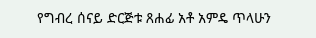የግብረ ሰናይ ድርጅቱ ጸሐፊ አቶ አምዴ ጥላሁን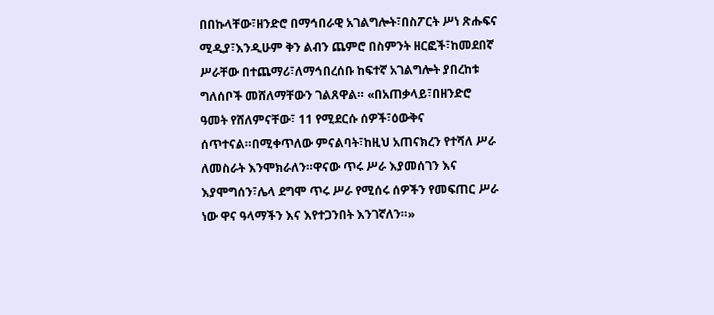በበኩላቸው፣ዘንድሮ በማኅበራዊ አገልግሎት፣በስፖርት ሥነ ጽሑፍና ሚዲያ፣እንዲሁም ቅን ልብን ጨምሮ በስምንት ዘርፎች፣ከመደበኛ ሥራቸው በተጨማሪ፣ለማኅበረሰቡ ከፍተኛ አገልግሎት ያበረከቱ ግለሰቦች መሸለማቸውን ገልጸዋል። «በአጠቃላይ፣በዘንድሮ ዓመት የሸለምናቸው፣ 11 የሚደርሱ ሰዎች፣ዕውቅና ሰጥተናል።በሚቀጥለው ምናልባት፣ከዚህ አጠናክረን የተሻለ ሥራ ለመስራት እንሞክራለን።ዋናው ጥሩ ሥራ እያመሰገን እና እያሞግሰን፣ሌላ ደግሞ ጥሩ ሥራ የሚሰሩ ሰዎችን የመፍጠር ሥራ ነው ዋና ዓላማችን እና እየተጋንበት እንገኛለን።»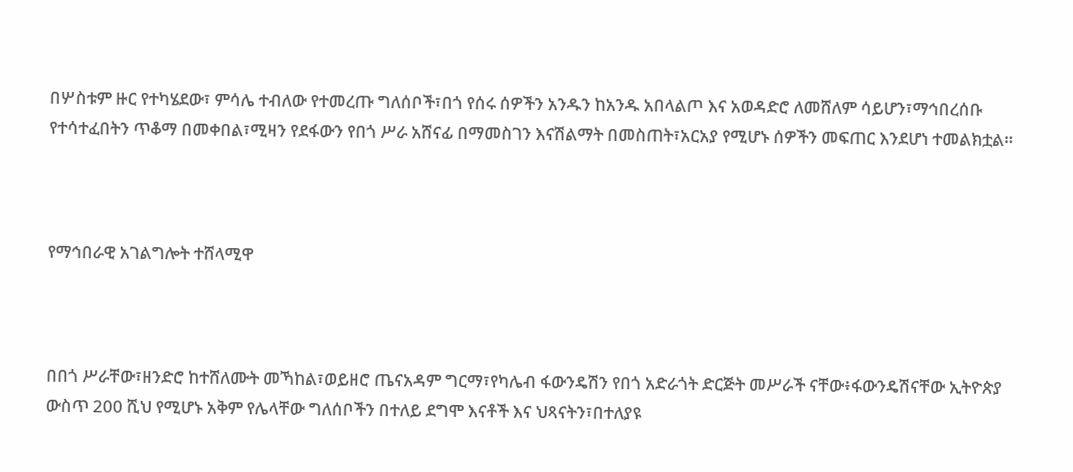በሦስቱም ዙር የተካሄደው፣ ምሳሌ ተብለው የተመረጡ ግለሰቦች፣በጎ የሰሩ ሰዎችን አንዱን ከአንዱ አበላልጦ እና አወዳድሮ ለመሸለም ሳይሆን፣ማኅበረሰቡ የተሳተፈበትን ጥቆማ በመቀበል፣ሚዛን የደፋውን የበጎ ሥራ አሸናፊ በማመስገን እናሽልማት በመስጠት፣አርአያ የሚሆኑ ሰዎችን መፍጠር እንደሆነ ተመልክቷል።



የማኅበራዊ አገልግሎት ተሸላሚዋ



በበጎ ሥራቸው፣ዘንድሮ ከተሸለሙት መኻከል፣ወይዘሮ ጤናአዳም ግርማ፣የካሌብ ፋውንዴሽን የበጎ አድራጎት ድርጅት መሥራች ናቸው፥ፋውንዴሽናቸው ኢትዮጵያ ውስጥ 200 ሺህ የሚሆኑ አቅም የሌላቸው ግለሰቦችን በተለይ ደግሞ እናቶች እና ህጻናትን፣በተለያዩ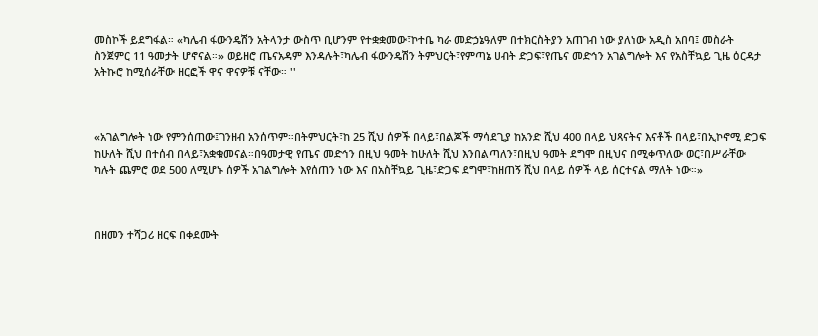መስኮች ይደግፋል። «ካሌብ ፋውንዴሽን አትላንታ ውስጥ ቢሆንም የተቋቋመው፣ኮተቤ ካራ መድኃኔዓለም በተክርስትያን አጠገብ ነው ያለነው አዲስ አበባ፤ መስራት ስንጀምር 11 ዓመታት ሆኖናል።» ወይዘሮ ጤናአዳም እንዳሉት፣ካሌብ ፋውንዴሽን ትምህርት፣የምጣኔ ሀብት ድጋፍ፣የጤና መድኅን አገልግሎት እና የአስቸኳይ ጊዜ ዕርዳታ አትኩሮ ከሚሰራቸው ዘርፎች ዋና ዋናዎቹ ናቸው። ''



«አገልግሎት ነው የምንሰጠው፤ገንዘብ አንሰጥም።በትምህርት፣ከ 25 ሺህ ሰዎች በላይ፣በልጆች ማሳደጊያ ከአንድ ሺህ 400 በላይ ህጻናትና እናቶች በላይ፣በኢኮኖሚ ድጋፍ ከሁለት ሺህ በተሰብ በላይ፣አቋቁመናል።በዓመታዊ የጤና መድኅን በዚህ ዓመት ከሁለት ሺህ እንበልጣለን፣በዚህ ዓመት ደግሞ በዚህና በሚቀጥለው ወር፣በሥራቸው ካሉት ጨምሮ ወደ 500 ለሚሆኑ ሰዎች አገልግሎት እየሰጠን ነው እና በአስቸኳይ ጊዜ፣ድጋፍ ደግሞ፣ከዘጠኝ ሺህ በላይ ሰዎች ላይ ሰርተናል ማለት ነው።»



በዘመን ተሻጋሪ ዘርፍ በቀደሙት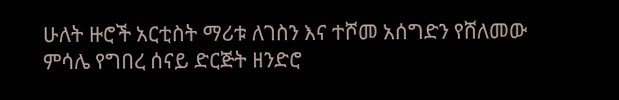ሁለት ዙሮች አርቲስት ማሪቱ ለገስን እና ተሾመ አሰግድን የሸለመው ምሳሌ የግበረ ሰናይ ድርጅት ዘንድሮ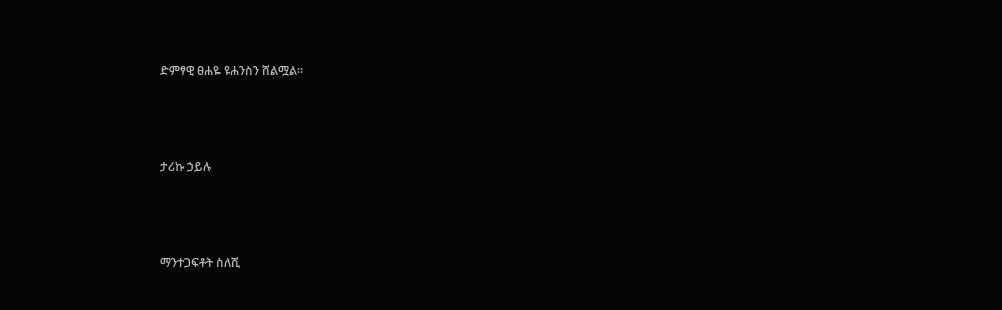ድምፃዊ ፀሐዬ ዩሐንስን ሸልሟል።



ታሪኩ ኃይሉ



ማንተጋፍቶት ስለሺ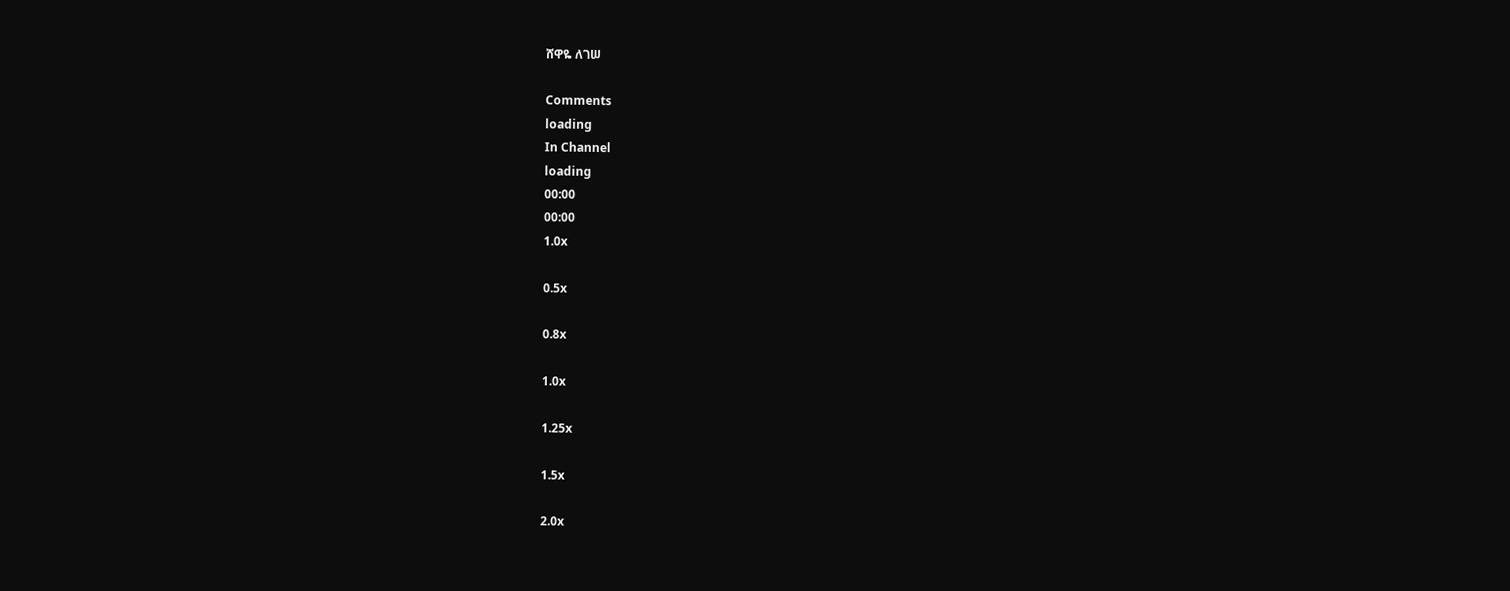ሸዋዬ ለገሠ

Comments
loading
In Channel
loading
00:00
00:00
1.0x

0.5x

0.8x

1.0x

1.25x

1.5x

2.0x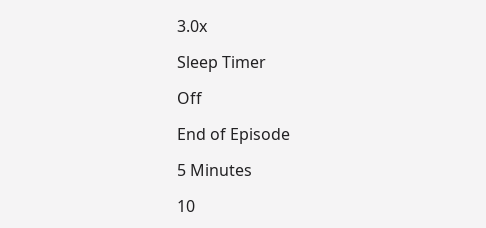3.0x

Sleep Timer

Off

End of Episode

5 Minutes

10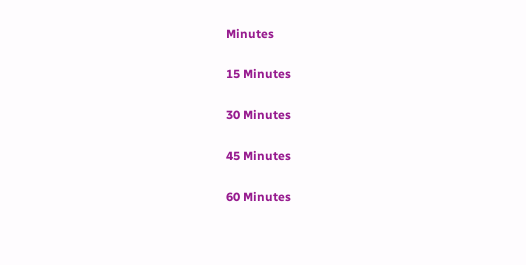Minutes

15 Minutes

30 Minutes

45 Minutes

60 Minutes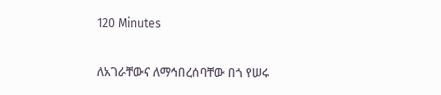120 Minutes

ለአገራቸውና ለማኅበረሰባቸው በጎ የሠሩ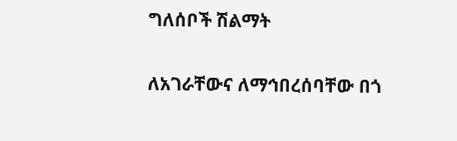ግለሰቦች ሽልማት

ለአገራቸውና ለማኅበረሰባቸው በጎ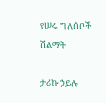የሠሩ ግለሰቦች ሽልማት

ታሪኩ ኃይሉ